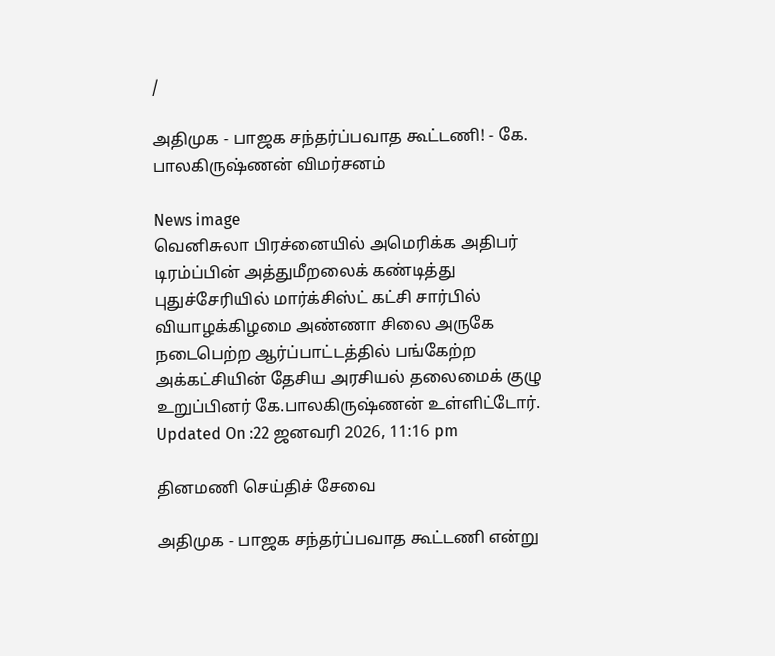/

அதிமுக - பாஜக சந்தர்ப்பவாத கூட்டணி! - கே. பாலகிருஷ்ணன் விமர்சனம்

News image
வெனிசுலா பிரச்னையில் அமெரிக்க அதிபர் டிரம்ப்பின் அத்துமீறலைக் கண்டித்து புதுச்சேரியில் மார்க்சிஸ்ட் கட்சி சார்பில் வியாழக்கிழமை அண்ணா சிலை அருகே நடைபெற்ற ஆர்ப்பாட்டத்தில் பங்கேற்ற அக்கட்சியின் தேசிய அரசியல் தலைமைக் குழு உறுப்பினர் கே.பாலகிருஷ்ணன் உள்ளிட்டோர்.
Updated On :22 ஜனவரி 2026, 11:16 pm

தினமணி செய்திச் சேவை

அதிமுக - பாஜக சந்தர்ப்பவாத கூட்டணி என்று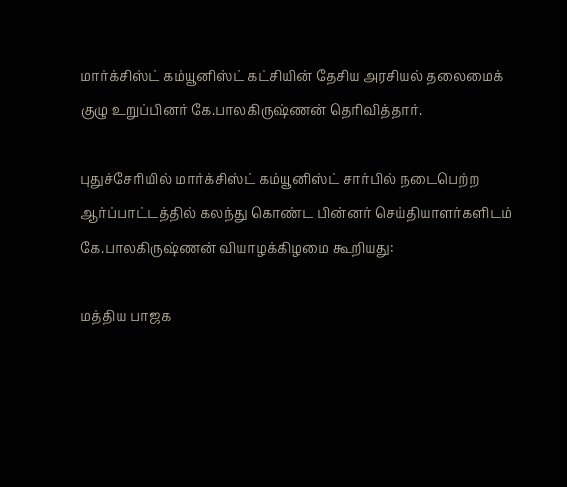மார்க்சிஸ்ட் கம்யூனிஸ்ட் கட்சியின் தேசிய அரசியல் தலைமைக் குழு உறுப்பினர் கே.பாலகிருஷ்ணன் தெரிவித்தார்.

புதுச்சேரியில் மார்க்சிஸ்ட் கம்யூனிஸ்ட் சார்பில் நடைபெற்ற ஆர்ப்பாட்டத்தில் கலந்து கொண்ட பின்னர் செய்தியாளர்களிடம் கே.பாலகிருஷ்ணன் வியாழக்கிழமை கூறியது:

மத்திய பாஜக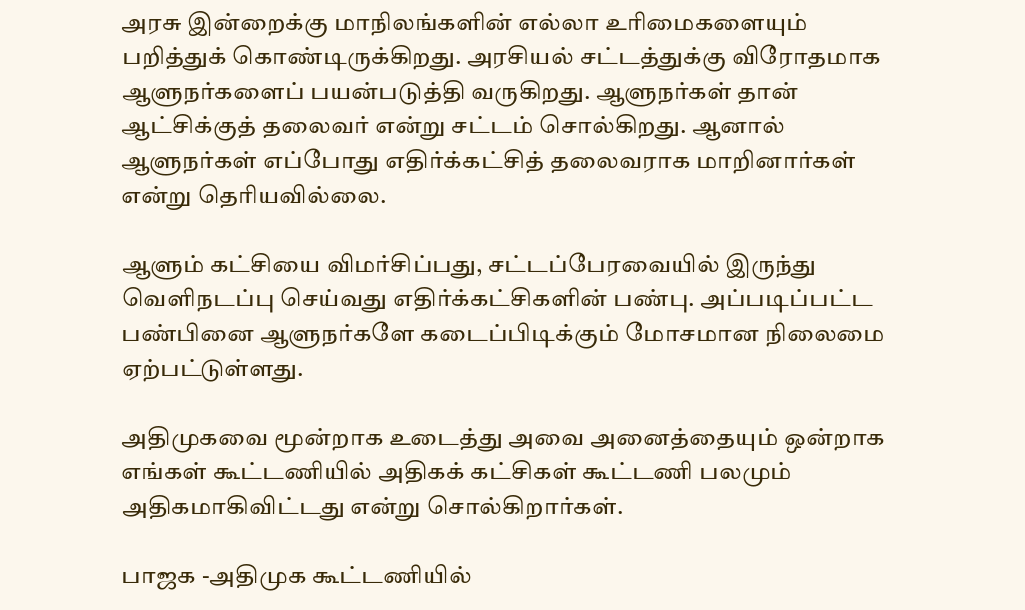அரசு இன்றைக்கு மாநிலங்களின் எல்லா உரிமைகளையும் பறித்துக் கொண்டிருக்கிறது. அரசியல் சட்டத்துக்கு விரோதமாக ஆளுநர்களைப் பயன்படுத்தி வருகிறது. ஆளுநர்கள் தான் ஆட்சிக்குத் தலைவர் என்று சட்டம் சொல்கிறது. ஆனால் ஆளுநர்கள் எப்போது எதிர்க்கட்சித் தலைவராக மாறினார்கள் என்று தெரியவில்லை.

ஆளும் கட்சியை விமர்சிப்பது, சட்டப்பேரவையில் இருந்து வெளிநடப்பு செய்வது எதிர்க்கட்சிகளின் பண்பு. அப்படிப்பட்ட பண்பினை ஆளுநர்களே கடைப்பிடிக்கும் மோசமான நிலைமை ஏற்பட்டுள்ளது.

அதிமுகவை மூன்றாக உடைத்து அவை அனைத்தையும் ஒன்றாக எங்கள் கூட்டணியில் அதிகக் கட்சிகள் கூட்டணி பலமும் அதிகமாகிவிட்டது என்று சொல்கிறார்கள்.

பாஜக -அதிமுக கூட்டணியில்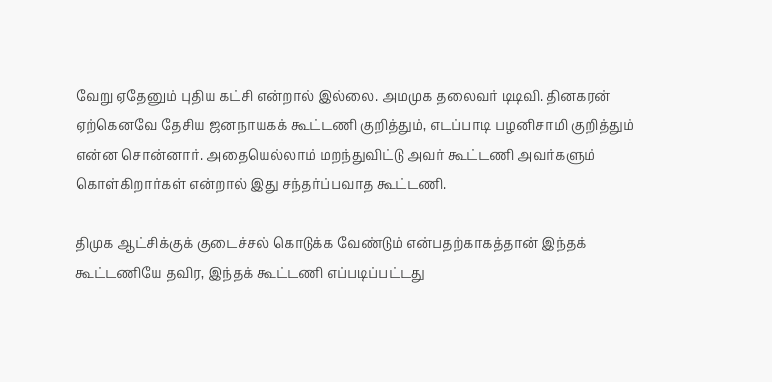வேறு ஏதேனும் புதிய கட்சி என்றால் இல்லை. அமமுக தலைவர் டிடிவி. தினகரன் ஏற்கெனவே தேசிய ஜனநாயகக் கூட்டணி குறித்தும், எடப்பாடி பழனிசாமி குறித்தும் என்ன சொன்னார். அதையெல்லாம் மறந்துவிட்டு அவர் கூட்டணி அவர்களும் கொள்கிறார்கள் என்றால் இது சந்தர்ப்பவாத கூட்டணி.

திமுக ஆட்சிக்குக் குடைச்சல் கொடுக்க வேண்டும் என்பதற்காகத்தான் இந்தக் கூட்டணியே தவிர, இந்தக் கூட்டணி எப்படிப்பட்டது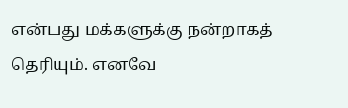என்பது மக்களுக்கு நன்றாகத் தெரியும். எனவே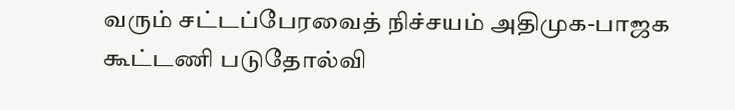வரும் சட்டப்பேரவைத் நிச்சயம் அதிமுக-பாஜக கூட்டணி படுதோல்வி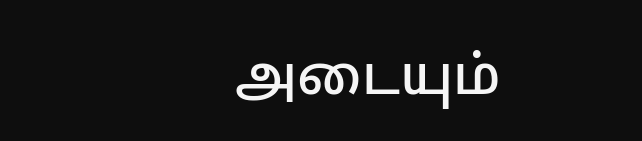அடையும்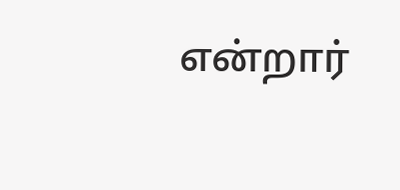என்றார்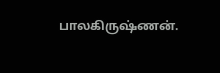பாலகிருஷ்ணன்.